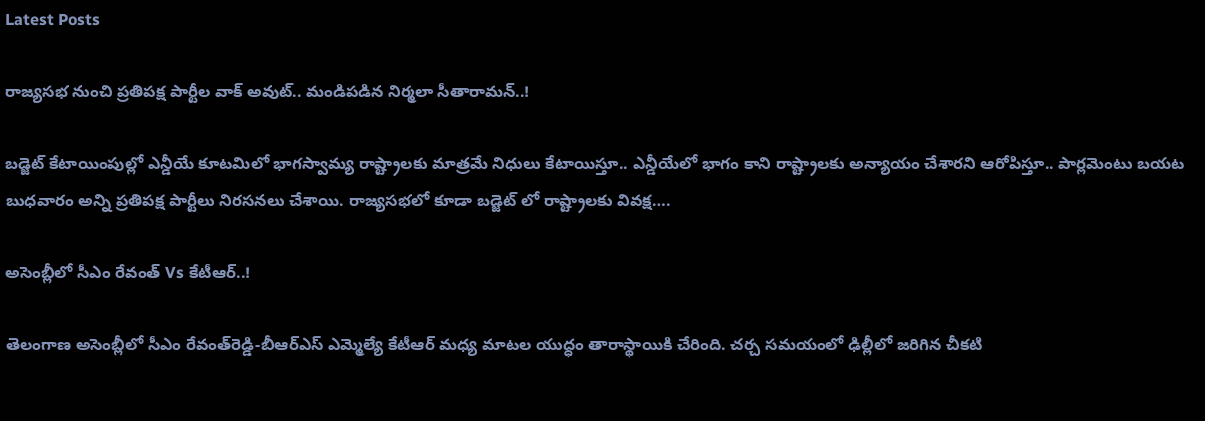Latest Posts

రాజ్యసభ నుంచి ప్రతిపక్ష పార్టీల వాక్ అవుట్.. మండిపడిన నిర్మలా సీతారామన్..!

బడ్జెట్ కేటాయింపుల్లో ఎన్డీయే కూటమిలో భాగస్వామ్య రాష్ట్రాలకు మాత్రమే నిధులు కేటాయిస్తూ.. ఎన్డీయేలో భాగం కాని రాష్ట్రాలకు అన్యాయం చేశారని ఆరోపిస్తూ.. పార్లమెంటు బయట బుధవారం అన్ని ప్రతిపక్ష పార్టీలు నిరసనలు చేశాయి. రాజ్యసభలో కూడా బడ్జెట్ లో రాష్ట్రాలకు వివక్ష….

అసెంబ్లీలో సీఎం రేవంత్ Vs కేటీఆర్..!

తెలంగాణ అసెంబ్లీలో సీఎం రేవంత్‌‌రెడ్డి-బీఆర్ఎస్ ఎమ్మెల్యే కేటీఆర్ మధ్య మాటల యుద్ధం తారాస్థాయికి చేరింది. చర్చ సమయంలో ఢిల్లీలో జరిగిన చీకటి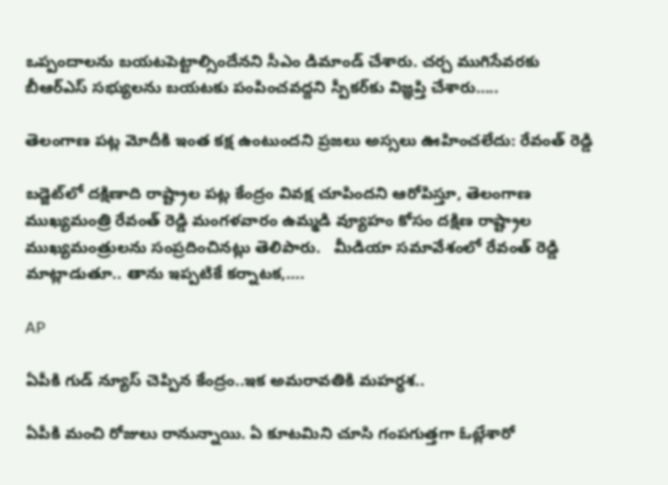ఒప్పందాలను బయటపెట్టాల్సిందేనని సీఎం డిమాండ్ చేశారు. చర్చ ముగిసేవరకు బీఆర్ఎస్ సభ్యులను బయటకు పంపించవద్దని స్పీకర్‌కు విజ్ఞప్తి చేశారు…..

తెలంగాణ పట్ల మోదీకి ఇంత కక్ష ఉంటుందని ప్రజలు అస్సలు ఊహించలేదు: రేవంత్ రెడ్డి

బడ్జెట్‌లో దక్షిణాది రాష్ట్రాల పట్ల కేంద్రం వివక్ష చూపిందని ఆరోపిస్తూ, తెలంగాణ ముఖ్యమంత్రి రేవంత్ రెడ్డి మంగళవారం ఉమ్మడి వ్యూహం కోసం దక్షిణ రాష్ట్రాల ముఖ్యమంత్రులను సంప్రదించినట్లు తెలిపారు.   మీడియా సమావేశంలో రేవంత్ రెడ్డి మాట్లాడుతూ.. తాను ఇప్పటికే కర్నాటక,….

AP

ఏపీకి గుడ్ న్యూస్ చెప్పిన కేంద్రం..ఇక అమరావతికి మహర్ధశ..

ఏపీకి మంచి రోజులు రానున్నాయి. ఏ కూటమిని చూసి గంపగుత్తగా ఓట్లేశారో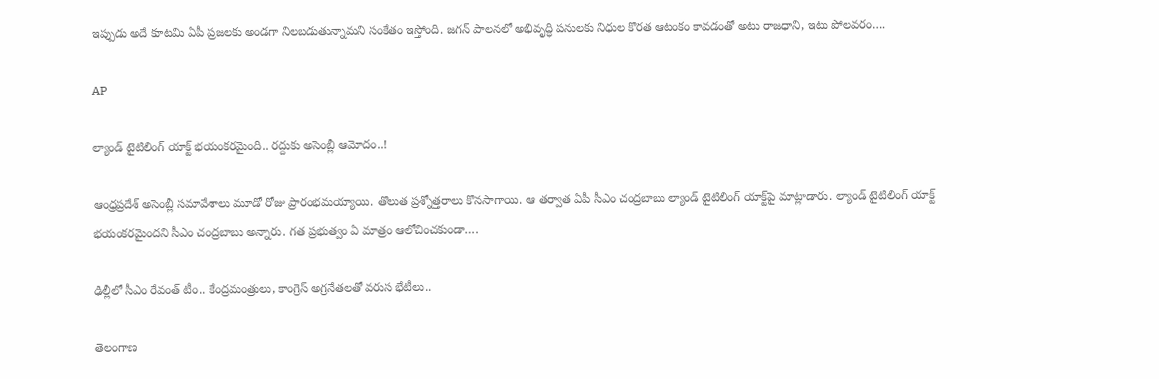ఇప్పుడు అదే కూటమి ఏపీ ప్రజలకు అండగా నిలబడుతున్నామని సంకేతం ఇస్తోంది. జగన్ పాలనలో అభివృద్ధి పనులకు నిధుల కొరత ఆటంకం కావడంతో అటు రాజధాని, ఇటు పోలవరం….

AP

ల్యాండ్ టైటిలింగ్ యాక్ట్ భయంకరమైంది.. రద్దుకు అసెంబ్లీ ఆమోదం..!

ఆంధ్రప్రదేశ్ అసెంబ్లీ సమావేశాలు మూడో రోజు ప్రారంభమయ్యాయి. తొలుత ప్రశ్నోత్తరాలు కొనసాగాయి. ఆ తర్వాత ఏపీ సీఎం చంద్రబాబు ల్యాండ్ టైటిలింగ్ యాక్ట్‌పై మాట్లాడారు. ల్యాండ్ టైటిలింగ్ యాక్ట్ భయంకరమైందని సీఎం చంద్రబాబు అన్నారు. గత ప్రభుత్వం ఏ మాత్రం ఆలోచించకుండా….

ఢిల్లీలో సీఎం రేవంత్ టీం.. కేంద్రమంత్రులు, కాంగ్రెస్ అగ్రనేతలతో వరుస భేటీలు..

తెలంగాణ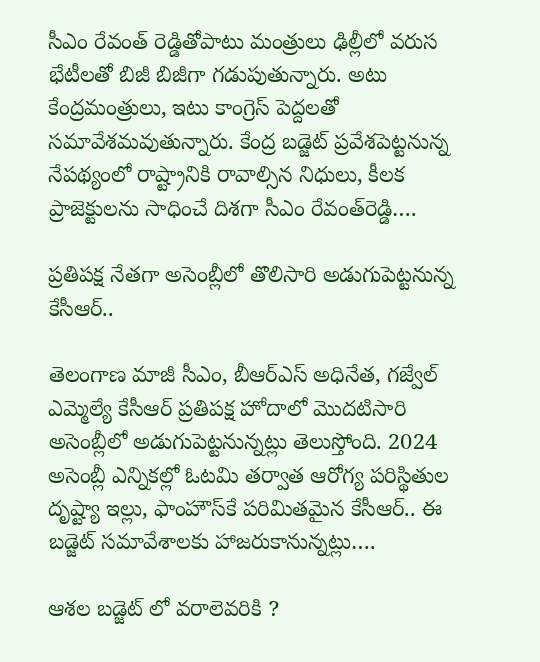సీఎం రేవంత్ రెడ్డితోపాటు మంత్రులు ఢిల్లీలో వరుస భేటీలతో బిజీ బిజీగా గడుపుతున్నారు. అటు కేంద్రమంత్రులు, ఇటు కాంగ్రెస్ పెద్దలతో సమావేశమవుతున్నారు. కేంద్ర బడ్జెట్‌ ప్రవేశపెట్టనున్న నేపథ్యంలో రాష్ట్రానికి రావాల్సిన నిధులు, కీలక ప్రాజెక్టులను సాధించే దిశగా సీఎం రేవంత్‌రెడ్డి….

ప్రతిపక్ష నేతగా అసెంబ్లీలో తొలిసారి అడుగుపెట్టనున్న కేసీఆర్..

తెలంగాణ మాజీ సీఎం, బీఆర్ఎస్ అధినేత, గజ్వేల్ ఎమ్మెల్యే కేసీఆర్ ప్రతిపక్ష హోదాలో మొదటిసారి అసెంబ్లీలో అడుగుపెట్టనున్నట్లు తెలుస్తోంది. 2024 అసెంబ్లీ ఎన్నికల్లో ఓటమి తర్వాత ఆరోగ్య పరిస్థితుల దృష్ట్యా ఇల్లు, ఫాంహౌస్‌కే పరిమితమైన కేసీఆర్.. ఈ బడ్జెట్ సమావేశాలకు హాజరుకానున్నట్లు….

ఆశల బడ్జెట్ లో వరాలెవరికి ?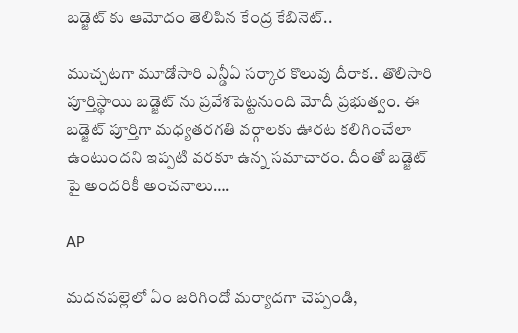బడ్జెట్ కు ఆమోదం తెలిపిన కేంద్ర కేబినెట్..

ముచ్చటగా మూడోసారి ఎన్డీఏ సర్కార కొలువు దీరాక.. తొలిసారి పూర్తిస్థాయి బడ్జెట్ ను ప్రవేశపెట్టనుంది మోదీ ప్రభుత్వం. ఈ బడ్జెట్ పూర్తిగా మధ్యతరగతి వర్గాలకు ఊరట కలిగించేలా ఉంటుందని ఇప్పటి వరకూ ఉన్న సమాచారం. దీంతో బడ్జెట్ పై అందరికీ అంచనాలు….

AP

మదనపల్లెలో ఏం జరిగిందో మర్యాదగా చెప్పండి,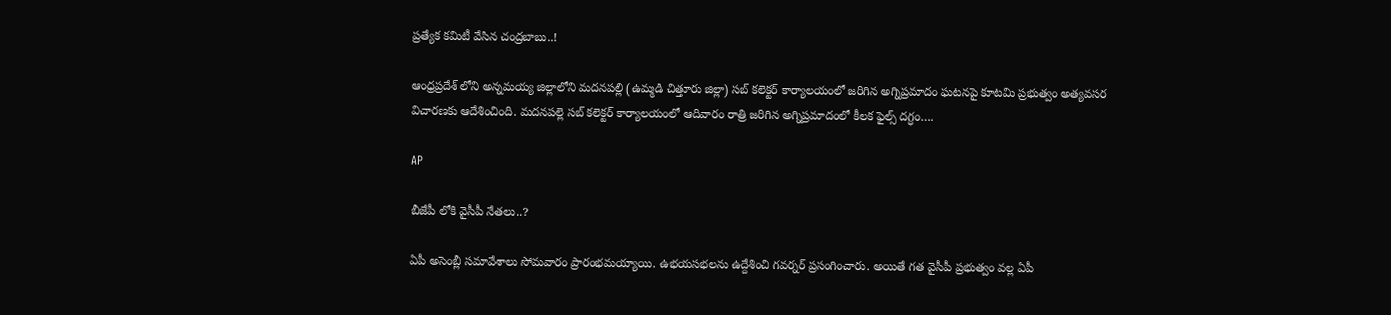ప్రత్యేక కమిటీ వేసిన చంద్రబాబు..!

ఆంధ్రప్రదేశ్ లోని అన్నమయ్య జిల్లాలోని మదనపల్లి (ఉమ్మడి చిత్తూరు జిల్లా) సబ్ కలెక్టర్ కార్యాలయంలో జరిగిన అగ్నిప్రమాదం ఘటనపై కూటమి ప్రభుత్వం అత్యవసర విచారణకు ఆదేశించింది. మదనపల్లె సబ్ కలెక్టర్ కార్యాలయంలో ఆదివారం రాత్రి జరిగిన అగ్నిప్రమాదంలో కీలక ఫైల్స్ దగ్ధం….

AP

బీజేపీ లోకి వైసీపీ నేతలు..?

ఏపీ అసెంబ్లీ సమావేశాలు సోమవారం ప్రారంభమయ్యాయి. ఉభయసభలను ఉద్దేశించి గవర్నర్‌ ప్రసంగించారు. అయితే గత వైసీపీ ప్రభుత్వం వల్ల ఏపీ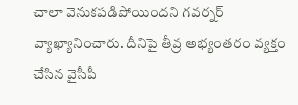చాలా వెనుకపడిపోయిందని గవర్నర్ వ్యాఖ్యానించారు. దీనిపై తీవ్ర అభ్యంతరం వ్యక్తం చేసిన వైసీపీ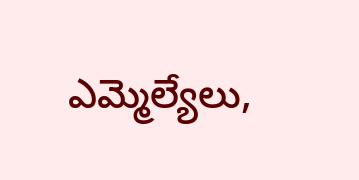ఎమ్మెల్యేలు,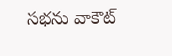సభను వాకౌట్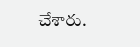చేశారు.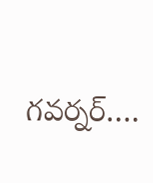గవర్నర్‌….